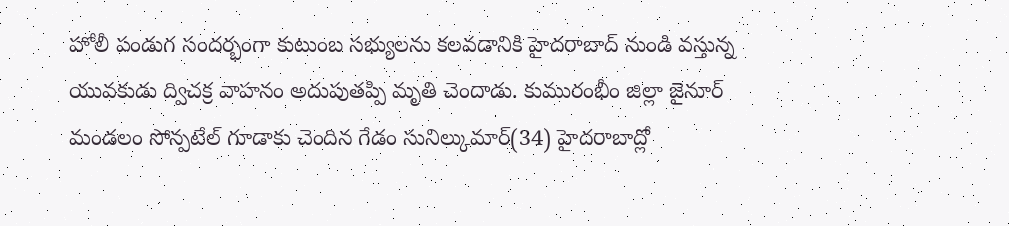హోలీ పండుగ సందర్భంగా కుటుంబ సభ్యులను కలవడానికి హైదరాబాద్ నుండి వస్తున్న యువకుడు ద్విచక్ర వాహనం అదుపుతప్పి మృతి చెందాడు. కుమురంభీం జిల్లా జైనూర్ మండలం సోన్పటేల్ గూడాకు చెందిన గేడం సునిల్కుమార్(34) హైదరాబాద్లో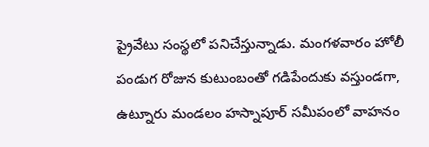ప్రైవేటు సంస్థలో పనిచేస్తున్నాడు. మంగళవారం హోలీ పండుగ రోజున కుటుంబంతో గడిపేందుకు వస్తుండగా, ఉట్నూరు మండలం హస్నాపూర్ సమీపంలో వాహనం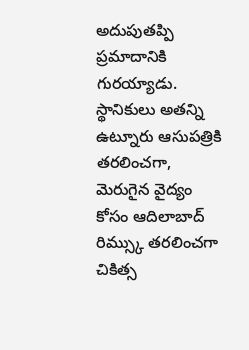అదుపుతప్పి ప్రమాదానికి గురయ్యాడు. స్థానికులు అతన్ని ఉట్నూరు ఆసుపత్రికి తరలించగా, మెరుగైన వైద్యం కోసం ఆదిలాబాద్ రిమ్స్కు తరలించగా చికిత్స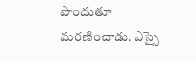పొందుతూ మరణించాడు. ఎస్సై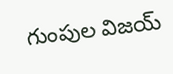గుంపుల విజయ్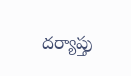దర్యాప్తు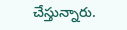చేస్తున్నారు.